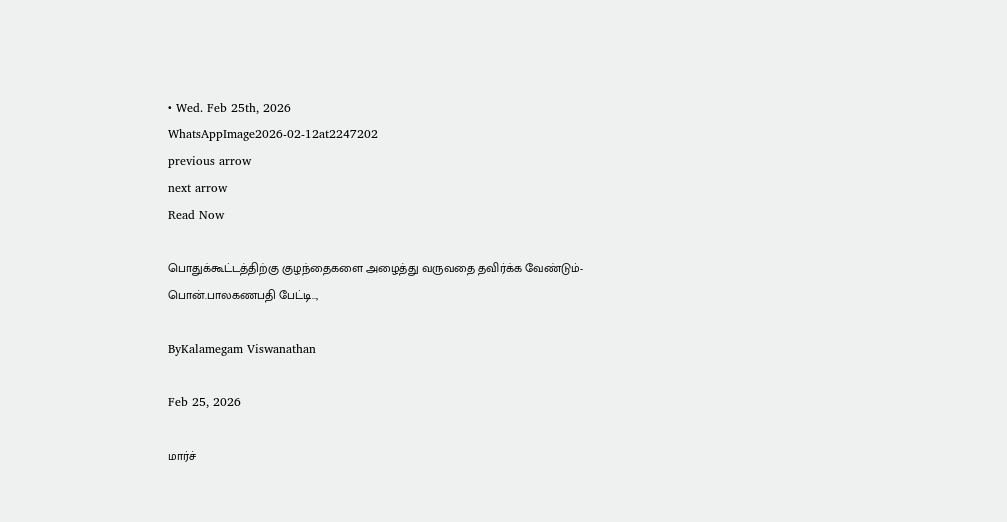• Wed. Feb 25th, 2026
WhatsAppImage2026-02-12at2247202
previous arrow
next arrow
Read Now

பொதுக்கூட்டத்திற்கு குழந்தைகளை அழைத்து வருவதை தவிர்க்க வேண்டும்-பொன்.பாலகணபதி பேட்டி..,

ByKalamegam Viswanathan

Feb 25, 2026

மார்ச்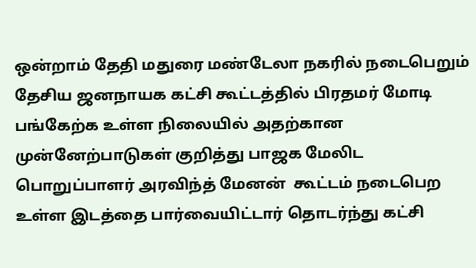ஒன்றாம் தேதி மதுரை மண்டேலா நகரில் நடைபெறும் தேசிய ஜனநாயக கட்சி கூட்டத்தில் பிரதமர் மோடி பங்கேற்க உள்ள நிலையில் அதற்கான முன்னேற்பாடுகள் குறித்து பாஜக மேலிட பொறுப்பாளர் அரவிந்த் மேனன்  கூட்டம் நடைபெற உள்ள இடத்தை பார்வையிட்டார் தொடர்ந்து கட்சி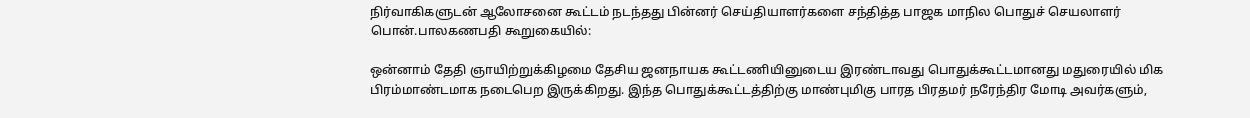நிர்வாகிகளுடன் ஆலோசனை கூட்டம் நடந்தது பின்னர் செய்தியாளர்களை சந்தித்த பாஜக மாநில பொதுச் செயலாளர் பொன்.பாலகணபதி கூறுகையில்:

ஒன்னாம் தேதி ஞாயிற்றுக்கிழமை தேசிய ஜனநாயக கூட்டணியினுடைய இரண்டாவது பொதுக்கூட்டமானது மதுரையில் மிக பிரம்மாண்டமாக நடைபெற இருக்கிறது. இந்த பொதுக்கூட்டத்திற்கு மாண்புமிகு பாரத பிரதமர் நரேந்திர மோடி அவர்களும்,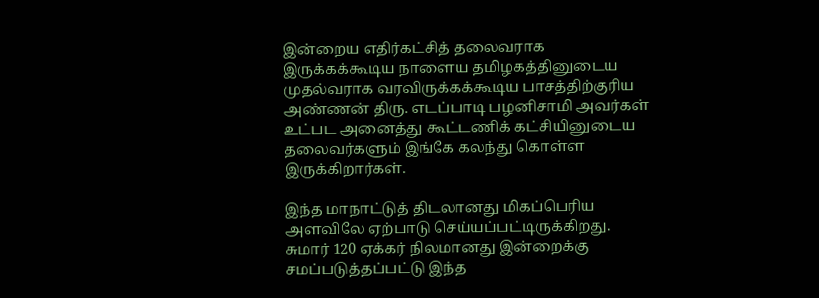இன்றைய எதிர்கட்சித் தலைவராக இருக்கக்கூடிய நாளைய தமிழகத்தினுடைய முதல்வராக வரவிருக்கக்கூடிய பாசத்திற்குரிய அண்ணன் திரு. எடப்பாடி பழனிசாமி அவர்கள் உட்பட அனைத்து கூட்டணிக் கட்சியினுடைய தலைவர்களும் இங்கே கலந்து கொள்ள இருக்கிறார்கள்.

இந்த மாநாட்டுத் திடலானது மிகப்பெரிய அளவிலே ஏற்பாடு செய்யப்பட்டிருக்கிறது. சுமார் 120 ஏக்கர் நிலமானது இன்றைக்கு சமப்படுத்தப்பட்டு இந்த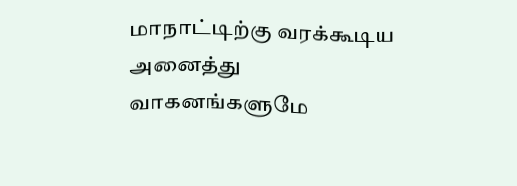மாநாட்டிற்கு வரக்கூடிய அனைத்து வாகனங்களுமே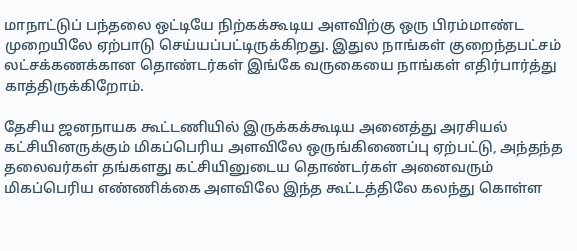மாநாட்டுப் பந்தலை ஒட்டியே நிற்கக்கூடிய அளவிற்கு ஒரு பிரம்மாண்ட முறையிலே ஏற்பாடு செய்யப்பட்டிருக்கிறது. இதுல நாங்கள் குறைந்தபட்சம் லட்சக்கணக்கான தொண்டர்கள் இங்கே வருகையை நாங்கள் எதிர்பார்த்து காத்திருக்கிறோம்.

தேசிய ஜனநாயக கூட்டணியில் இருக்கக்கூடிய அனைத்து அரசியல் கட்சியினருக்கும் மிகப்பெரிய அளவிலே ஒருங்கிணைப்பு ஏற்பட்டு, அந்தந்த தலைவர்கள் தங்களது கட்சியினுடைய தொண்டர்கள் அனைவரும் மிகப்பெரிய எண்ணிக்கை அளவிலே இந்த கூட்டத்திலே கலந்து கொள்ள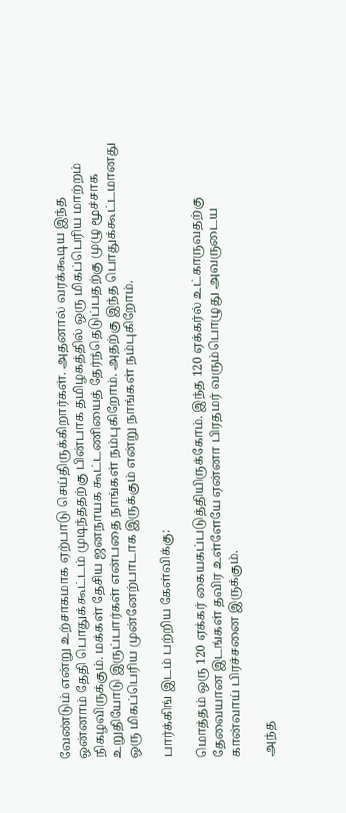வேண்டும் என்று உற்சாகமாக ஏற்பாடு செய்திருக்கிறார்கள். அதனால் வரக்கூடிய இந்த ஒன்னாம் தேதி பொதுக்கூட்டம் முடிந்ததற்கு பின்பாக தமிழகத்தில் ஒரு மிகப்பெரிய மாற்றம் நிகழவிருக்கும். மக்கள் தேசிய ஜனநாயக கூட்டணியைத் தேர்ந்தெடுப்பதற்கு முழு மூச்சாக உறுதியோடு இருப்பார்கள் என்பதை நாங்கள் நம்புகிறோம். அதற்கு இந்த பொதுக்கூட்டமானது ஒரு மிகப்பெரிய முன்னேற்பாடாக இருக்கும் என்று நாங்கள் நம்புகிறோம்.

பார்க்கிங் இடம் பற்றிய கேள்விக்கு:

மொத்தம் ஒரு 120 ஏக்கர் கையகப்படுத்தியிருக்கோம். இந்த 120 ஏக்கர்ல் உட்காருவதற்கு தேவையான இடங்கள் தவிர உள்ளேயே ஏன்னா பிரதமர் வரும்பொழுது அவருடைய கான்வாய் பிரச்சனை இருக்கும்.

அந்த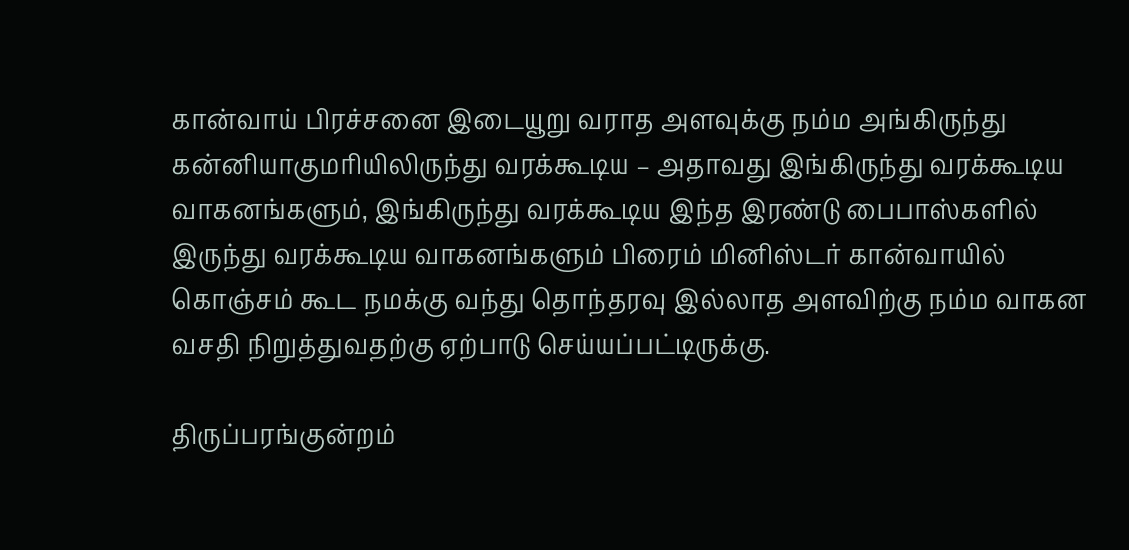கான்வாய் பிரச்சனை இடையூறு வராத அளவுக்கு நம்ம அங்கிருந்து கன்னியாகுமரியிலிருந்து வரக்கூடிய – அதாவது இங்கிருந்து வரக்கூடிய வாகனங்களும், இங்கிருந்து வரக்கூடிய இந்த இரண்டு பைபாஸ்களில் இருந்து வரக்கூடிய வாகனங்களும் பிரைம் மினிஸ்டர் கான்வாயில் கொஞ்சம் கூட நமக்கு வந்து தொந்தரவு இல்லாத அளவிற்கு நம்ம வாகன வசதி நிறுத்துவதற்கு ஏற்பாடு செய்யப்பட்டிருக்கு.

திருப்பரங்குன்றம்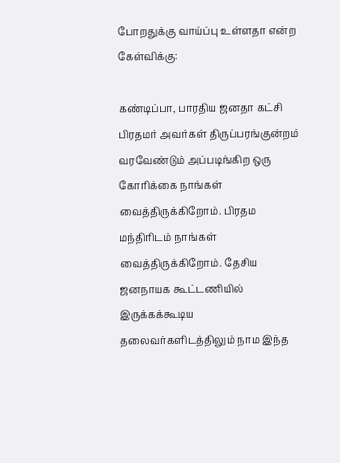போறதுக்கு வாய்ப்பு உள்ளதா என்ற கேள்விக்கு:

கண்டிப்பா, பாரதிய ஜனதா கட்சி பிரதமர் அவர்கள் திருப்பரங்குன்றம் வரவேண்டும் அப்படிங்கிற ஒரு கோரிக்கை நாங்கள் வைத்திருக்கிறோம். பிரதம மந்திரிடம் நாங்கள் வைத்திருக்கிறோம். தேசிய ஜனநாயக கூட்டணியில் இருக்கக்கூடிய தலைவர்களிடத்திலும் நாம இந்த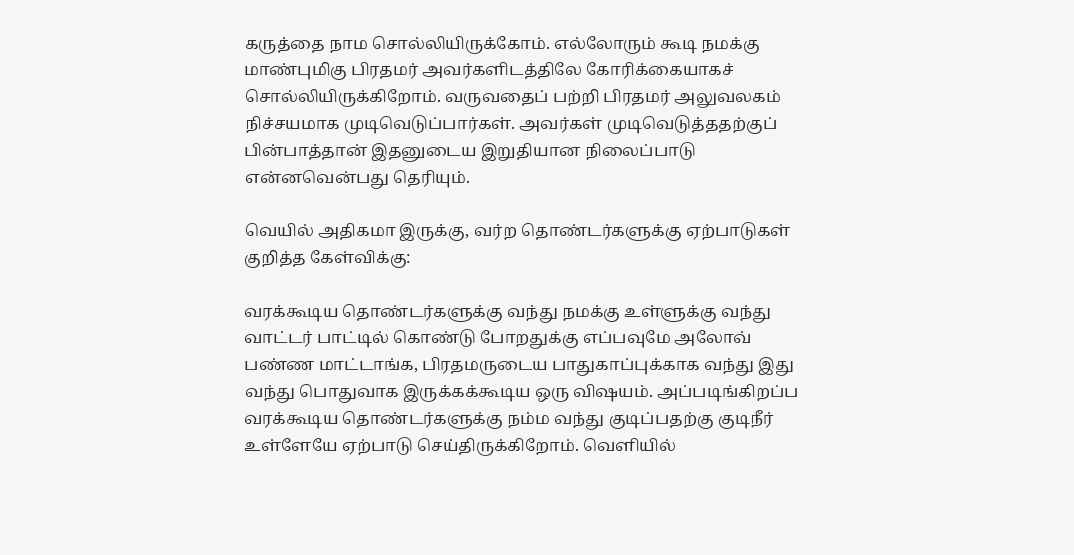கருத்தை நாம சொல்லியிருக்கோம். எல்லோரும் கூடி நமக்கு மாண்புமிகு பிரதமர் அவர்களிடத்திலே கோரிக்கையாகச் சொல்லியிருக்கிறோம். வருவதைப் பற்றி பிரதமர் அலுவலகம் நிச்சயமாக முடிவெடுப்பார்கள். அவர்கள் முடிவெடுத்ததற்குப் பின்பாத்தான் இதனுடைய இறுதியான நிலைப்பாடு என்னவென்பது தெரியும்.

வெயில் அதிகமா இருக்கு, வர்ற தொண்டர்களுக்கு ஏற்பாடுகள் குறித்த கேள்விக்கு:

வரக்கூடிய தொண்டர்களுக்கு வந்து நமக்கு உள்ளுக்கு வந்து வாட்டர் பாட்டில் கொண்டு போறதுக்கு எப்பவுமே அலோவ் பண்ண மாட்டாங்க, பிரதமருடைய பாதுகாப்புக்காக வந்து இது வந்து பொதுவாக இருக்கக்கூடிய ஒரு விஷயம். அப்படிங்கிறப்ப வரக்கூடிய தொண்டர்களுக்கு நம்ம வந்து குடிப்பதற்கு குடிநீர் உள்ளேயே ஏற்பாடு செய்திருக்கிறோம். வெளியில்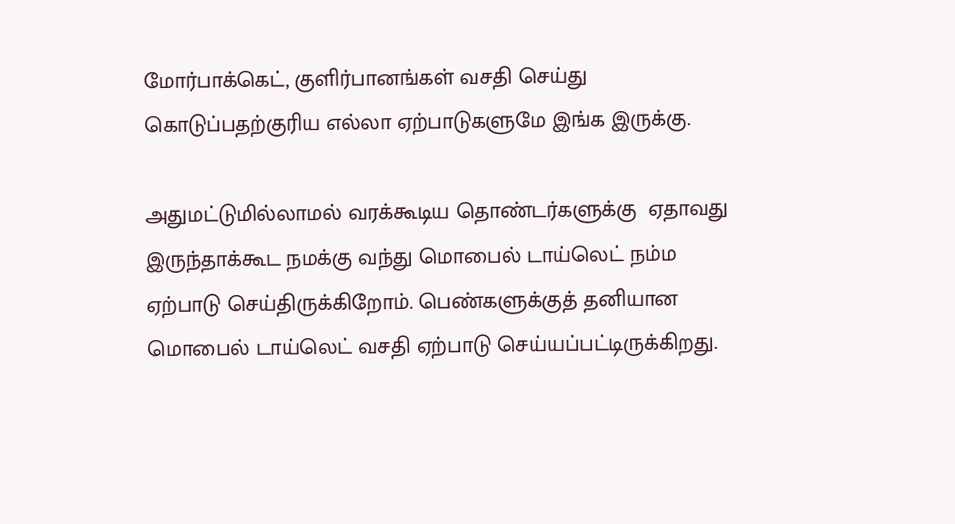மோர்பாக்கெட், குளிர்பானங்கள் வசதி செய்து கொடுப்பதற்குரிய எல்லா ஏற்பாடுகளுமே இங்க இருக்கு.

அதுமட்டுமில்லாமல் வரக்கூடிய தொண்டர்களுக்கு  ஏதாவது இருந்தாக்கூட நமக்கு வந்து மொபைல் டாய்லெட் நம்ம ஏற்பாடு செய்திருக்கிறோம். பெண்களுக்குத் தனியான மொபைல் டாய்லெட் வசதி ஏற்பாடு செய்யப்பட்டிருக்கிறது.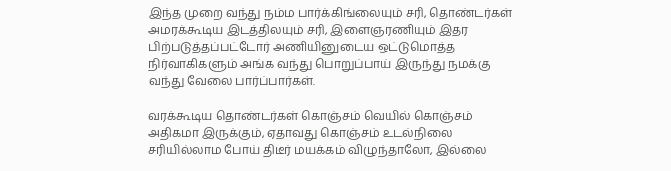இந்த முறை வந்து நம்ம பார்க்கிங்லையும் சரி, தொண்டர்கள் அமரக்கூடிய இடத்திலயும் சரி, இளைஞரணியும் இதர பிற்படுத்தப்பட்டோர் அணியினுடைய ஒட்டுமொத்த நிர்வாகிகளும் அங்க வந்து பொறுப்பாய் இருந்து நமக்கு வந்து வேலை பார்ப்பார்கள்.

வரக்கூடிய தொண்டர்கள் கொஞ்சம் வெயில் கொஞ்சம் அதிகமா இருக்கும், ஏதாவது கொஞ்சம் உடல்நிலை சரியில்லாம போய் திடீர் மயக்கம் விழுந்தாலோ, இல்லை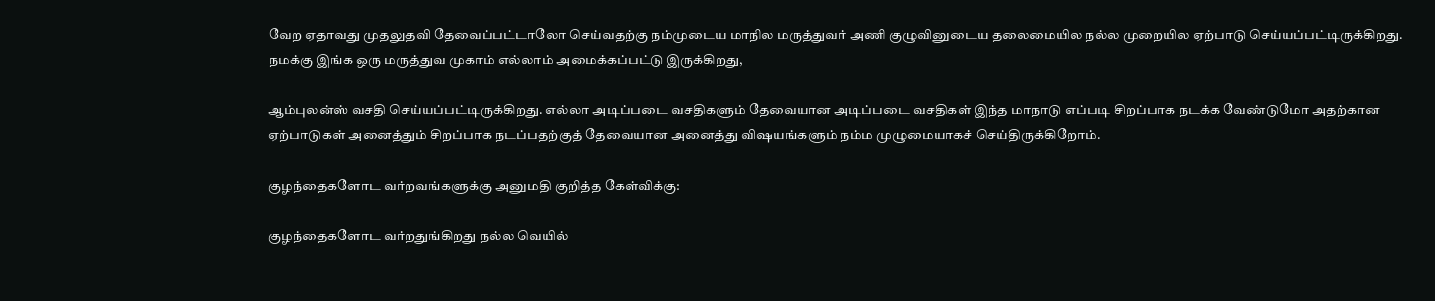வேற ஏதாவது முதலுதவி தேவைப்பட்டாலோ செய்வதற்கு நம்முடைய மாநில மருத்துவர் அணி குழுவினுடைய தலைமையில நல்ல முறையில ஏற்பாடு செய்யப்பட்டிருக்கிறது. நமக்கு இங்க ஒரு மருத்துவ முகாம் எல்லாம் அமைக்கப்பட்டு இருக்கிறது,

ஆம்புலன்ஸ் வசதி செய்யப்பட்டிருக்கிறது. எல்லா அடிப்படை வசதிகளும் தேவையான அடிப்படை வசதிகள் இந்த மாநாடு எப்படி சிறப்பாக நடக்க வேண்டுமோ அதற்கான ஏற்பாடுகள் அனைத்தும் சிறப்பாக நடப்பதற்குத் தேவையான அனைத்து விஷயங்களும் நம்ம முழுமையாகச் செய்திருக்கிறோம்.

குழந்தைகளோட வர்றவங்களுக்கு அனுமதி குறித்த கேள்விக்கு:

குழந்தைகளோட வர்றதுங்கிறது நல்ல வெயில்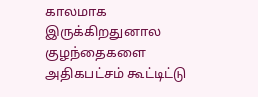காலமாக இருக்கிறதுனால குழந்தைகளை அதிகபட்சம் கூட்டிட்டு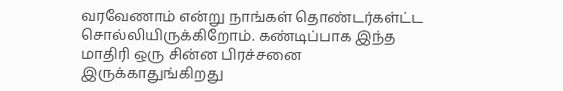வரவேணாம் என்று நாங்கள் தொண்டர்கள்ட்ட சொல்லியிருக்கிறோம். கண்டிப்பாக இந்த மாதிரி ஒரு சின்ன பிரச்சனை இருக்காதுங்கிறது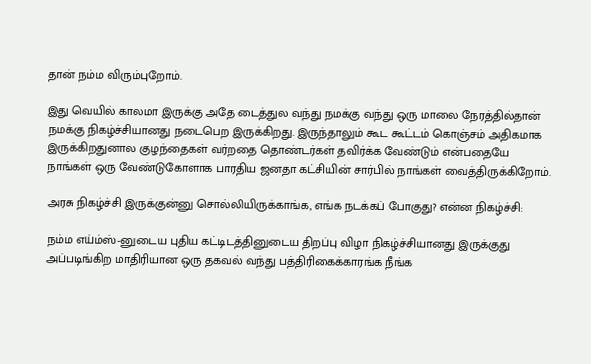தான் நம்ம விரும்புறோம்.

இது வெயில் காலமா இருக்கு அதே டைத்துல வந்து நமக்கு வந்து ஒரு மாலை நேரத்தில்தான் நமக்கு நிகழ்ச்சியானது நடைபெற இருக்கிறது. இருந்தாலும் கூட கூட்டம் கொஞ்சம் அதிகமாக இருக்கிறதுனால குழந்தைகள் வர்றதை தொண்டர்கள் தவிர்க்க வேண்டும் என்பதையே நாங்கள் ஒரு வேண்டுகோளாக பாரதிய ஜனதா கட்சியின் சார்பில் நாங்கள் வைத்திருக்கிறோம்.

அரசு நிகழ்ச்சி இருக்குன்னு சொல்லியிருக்காங்க, எங்க நடக்கப் போகுது? என்ன நிகழ்ச்சி:

நம்ம எய்ம்ஸ்-னுடைய புதிய கட்டிடத்தினுடைய திறப்பு விழா நிகழ்ச்சியானது இருக்குது அப்படிங்கிற மாதிரியான ஒரு தகவல் வந்து பத்திரிகைக்காரங்க நீங்க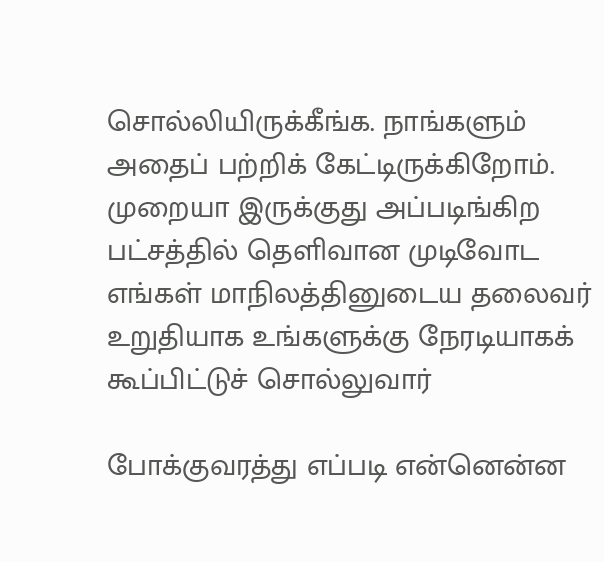சொல்லியிருக்கீங்க. நாங்களும் அதைப் பற்றிக் கேட்டிருக்கிறோம். முறையா இருக்குது அப்படிங்கிற பட்சத்தில் தெளிவான முடிவோட எங்கள் மாநிலத்தினுடைய தலைவர் உறுதியாக உங்களுக்கு நேரடியாகக் கூப்பிட்டுச் சொல்லுவார்

போக்குவரத்து எப்படி என்னென்ன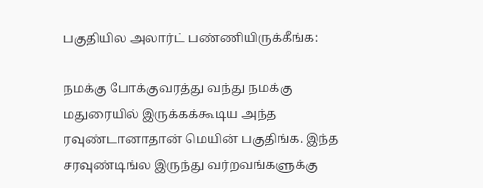பகுதியில அலார்ட் பண்ணியிருக்கீங்க:

நமக்கு போக்குவரத்து வந்து நமக்கு மதுரையில் இருக்கக்கூடிய அந்த ரவுண்டானாதான் மெயின் பகுதிங்க. இந்த சரவுண்டிங்ல இருந்து வர்றவங்களுக்கு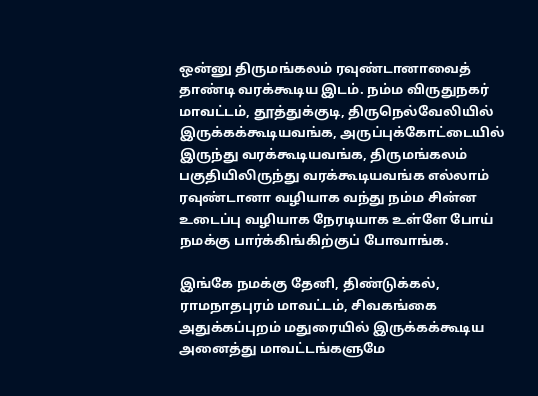ஒன்னு திருமங்கலம் ரவுண்டானாவைத் தாண்டி வரக்கூடிய இடம். நம்ம விருதுநகர் மாவட்டம், தூத்துக்குடி, திருநெல்வேலியில் இருக்கக்கூடியவங்க, அருப்புக்கோட்டையில் இருந்து வரக்கூடியவங்க, திருமங்கலம் பகுதியிலிருந்து வரக்கூடியவங்க எல்லாம் ரவுண்டானா வழியாக வந்து நம்ம சின்ன உடைப்பு வழியாக நேரடியாக உள்ளே போய் நமக்கு பார்க்கிங்கிற்குப் போவாங்க.

இங்கே நமக்கு தேனி, திண்டுக்கல், ராமநாதபுரம் மாவட்டம், சிவகங்கை அதுக்கப்புறம் மதுரையில் இருக்கக்கூடிய அனைத்து மாவட்டங்களுமே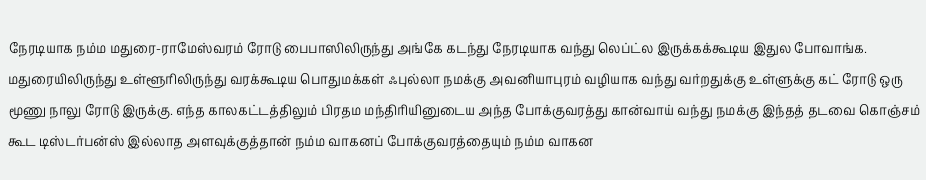நேரடியாக நம்ம மதுரை-ராமேஸ்வரம் ரோடு பைபாஸிலிருந்து அங்கே கடந்து நேரடியாக வந்து லெப்ட்ல இருக்கக்கூடிய இதுல போவாங்க. மதுரையிலிருந்து உள்ளூரிலிருந்து வரக்கூடிய பொதுமக்கள் ஃபுல்லா நமக்கு அவனியாபுரம் வழியாக வந்து வர்றதுக்கு உள்ளுக்கு கட் ரோடு ஒரு மூணு நாலு ரோடு இருக்கு. எந்த காலகட்டத்திலும் பிரதம மந்திரியினுடைய அந்த போக்குவரத்து கான்வாய் வந்து நமக்கு இந்தத் தடவை கொஞ்சம் கூட டிஸ்டர்பன்ஸ் இல்லாத அளவுக்குத்தான் நம்ம வாகனப் போக்குவரத்தையும் நம்ம வாகன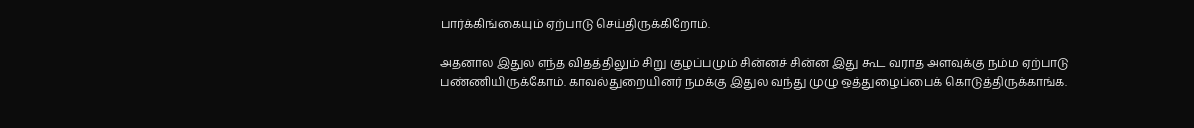பார்க்கிங்கையும் ஏற்பாடு செய்திருக்கிறோம்.

அதனால இதுல எந்த விதத்திலும் சிறு குழப்பமும் சின்னச் சின்ன இது கூட வராத அளவுக்கு நம்ம ஏற்பாடு பண்ணியிருக்கோம். காவல்துறையினர் நமக்கு இதுல வந்து முழு ஒத்துழைப்பைக் கொடுத்திருக்காங்க.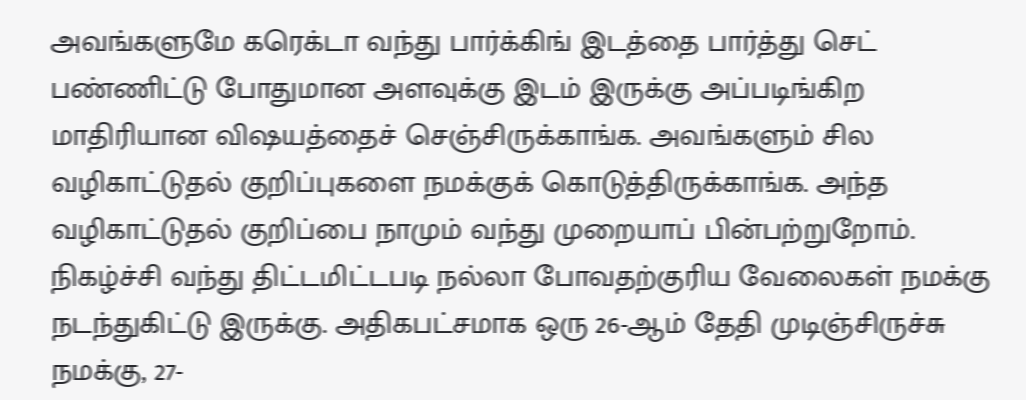அவங்களுமே கரெக்டா வந்து பார்க்கிங் இடத்தை பார்த்து செட் பண்ணிட்டு போதுமான அளவுக்கு இடம் இருக்கு அப்படிங்கிற மாதிரியான விஷயத்தைச் செஞ்சிருக்காங்க. அவங்களும் சில வழிகாட்டுதல் குறிப்புகளை நமக்குக் கொடுத்திருக்காங்க. அந்த வழிகாட்டுதல் குறிப்பை நாமும் வந்து முறையாப் பின்பற்றுறோம். நிகழ்ச்சி வந்து திட்டமிட்டபடி நல்லா போவதற்குரிய வேலைகள் நமக்கு நடந்துகிட்டு இருக்கு. அதிகபட்சமாக ஒரு 26-ஆம் தேதி முடிஞ்சிருச்சு நமக்கு, 27-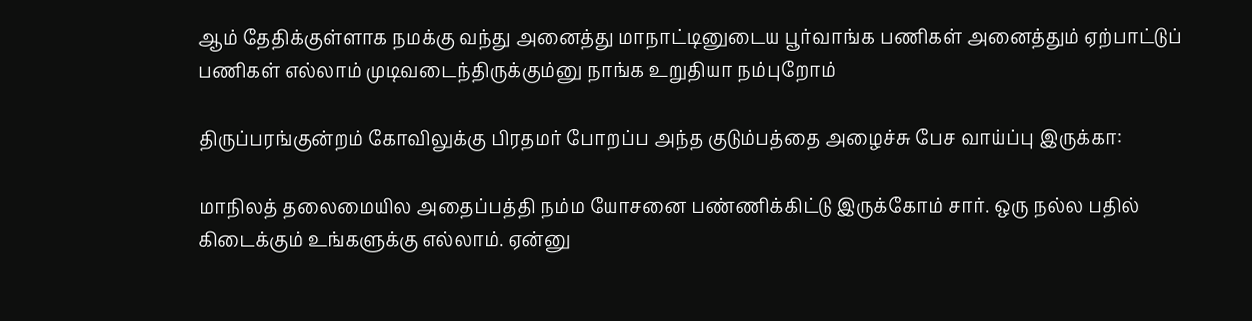ஆம் தேதிக்குள்ளாக நமக்கு வந்து அனைத்து மாநாட்டினுடைய பூர்வாங்க பணிகள் அனைத்தும் ஏற்பாட்டுப் பணிகள் எல்லாம் முடிவடைந்திருக்கும்னு நாங்க உறுதியா நம்புறோம்

திருப்பரங்குன்றம் கோவிலுக்கு பிரதமர் போறப்ப அந்த குடும்பத்தை அழைச்சு பேச வாய்ப்பு இருக்கா:

மாநிலத் தலைமையில அதைப்பத்தி நம்ம யோசனை பண்ணிக்கிட்டு இருக்கோம் சார். ஒரு நல்ல பதில் கிடைக்கும் உங்களுக்கு எல்லாம். ஏன்னு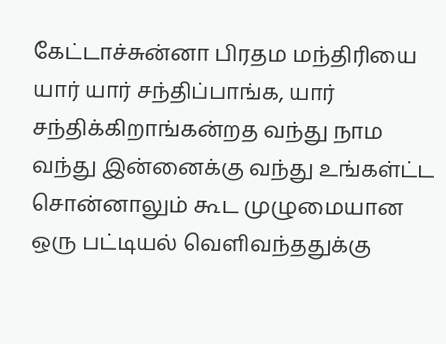கேட்டாச்சுன்னா பிரதம மந்திரியை யார் யார் சந்திப்பாங்க, யார் சந்திக்கிறாங்கன்றத வந்து நாம வந்து இன்னைக்கு வந்து உங்கள்ட்ட சொன்னாலும் கூட முழுமையான ஒரு பட்டியல் வெளிவந்ததுக்கு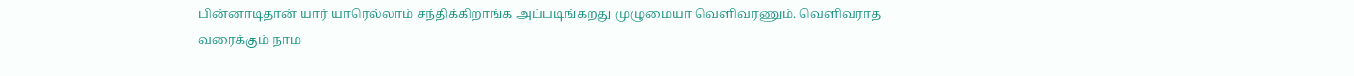பின்னாடிதான் யார் யாரெல்லாம் சந்திக்கிறாங்க அப்படிங்கறது முழுமையா வெளிவரணும். வெளிவராத வரைக்கும் நாம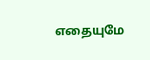எதையுமே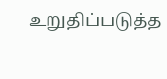உறுதிப்படுத்த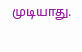முடியாது.